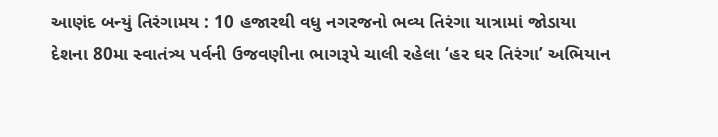આણંદ બન્યું તિરંગામય : 10 હજારથી વધુ નગરજનો ભવ્ય તિરંગા યાત્રામાં જોડાયા
દેશના 80મા સ્વાતંત્ર્ય પર્વની ઉજવણીના ભાગરૂપે ચાલી રહેલા ‘હર ઘર તિરંગા’ અભિયાન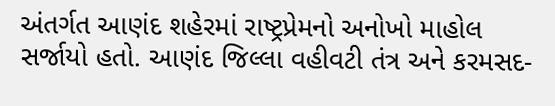અંતર્ગત આણંદ શહેરમાં રાષ્ટ્રપ્રેમનો અનોખો માહોલ સર્જાયો હતો. આણંદ જિલ્લા વહીવટી તંત્ર અને કરમસદ-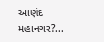આણંદ મહાનગર?...